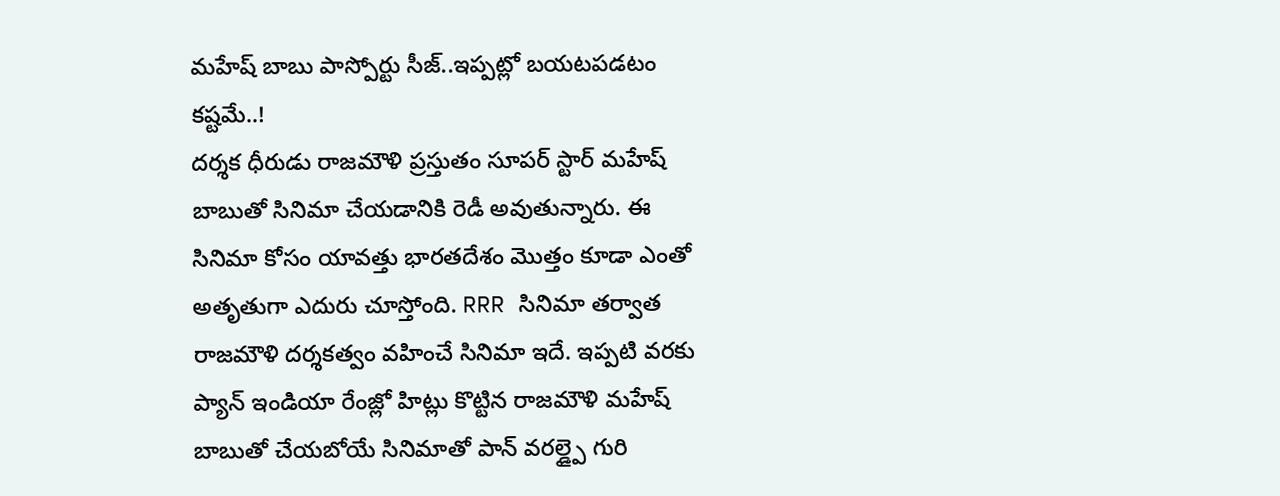మహేష్ బాబు పాస్పోర్టు సీజ్..ఇప్పట్లో బయటపడటం కష్టమే..!
దర్శక ధీరుడు రాజమౌళి ప్రస్తుతం సూపర్ స్టార్ మహేష్ బాబుతో సినిమా చేయడానికి రెడీ అవుతున్నారు. ఈ సినిమా కోసం యావత్తు భారతదేశం మొత్తం కూడా ఎంతో అతృతుగా ఎదురు చూస్తోంది. RRR సినిమా తర్వాత రాజమౌళి దర్శకత్వం వహించే సినిమా ఇదే. ఇప్పటి వరకు ప్యాన్ ఇండియా రేంజ్లో హిట్లు కొట్టిన రాజమౌళి మహేష్ బాబుతో చేయబోయే సినిమాతో పాన్ వరల్డ్పై గురి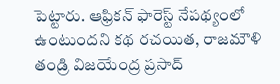పెట్టారు. ఆఫ్రికన్ ఫారెస్ట్ నేపథ్యంలో ఉంటుందని కథ రచయిత, రాజమౌళి తండ్రి విజయేంద్ర ప్రసాద్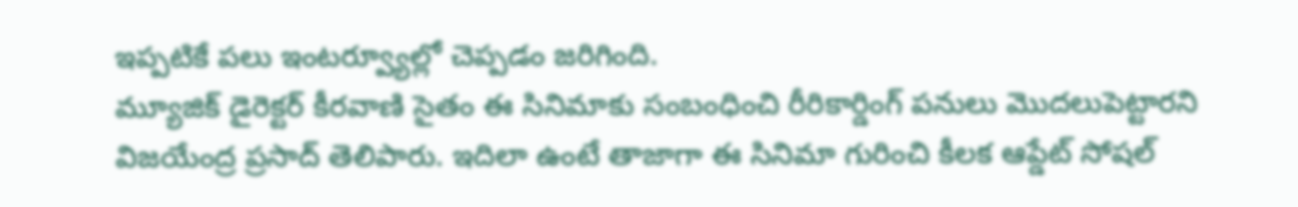ఇప్పటికే పలు ఇంటర్వ్యూల్లో చెప్పడం జరిగింది.
మ్యూజిక్ డైరెక్టర్ కీరవాణి సైతం ఈ సినిమాకు సంబంధించి రీరికార్డింగ్ పనులు మొదలుపెట్టారని విజయేంద్ర ప్రసాద్ తెలిపారు. ఇదిలా ఉంటే తాజాగా ఈ సినిమా గురించి కీలక ఆప్డేట్ సోషల్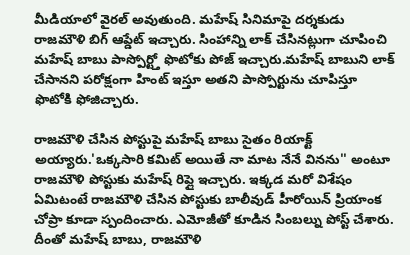మీడియాలో వైరల్ అవుతుంది. మహేష్ సినిమాపై దర్శకుడు రాజమౌళి బిగ్ ఆప్డేట్ ఇచ్చారు. సింహాన్ని లాక్ చేసినట్లుగా చూపించి మహేష్ బాబు పాస్పోర్ట్తో ఫొటోకు పోజ్ ఇచ్చారు.మహేష్ బాబుని లాక్ చేసానని పరోక్షంగా హింట్ ఇస్తూ అతని పాస్పోర్టును చూపిస్తూ ఫొటోకి ఫోజిచ్చారు.

రాజమౌళి చేసిన పోస్టుపై మహేష్ బాబు సైతం రియాక్ట్ అయ్యారు.'ఒక్కసారి కమిట్ అయితే నా మాట నేనే వినను'' అంటూ రాజమౌళి పోస్టుకు మహేష్ రిప్లై ఇచ్చారు. ఇక్కడ మరో విశేషం ఏమిటంటే రాజమౌళి చేసిన పోస్టుకు బాలీవుడ్ హీరోయిన్ ప్రియాంక చోప్రా కూడా స్పందించారు. ఎమోజీతో కూడిన సింబల్ను పోస్ట్ చేశారు. దీంతో మహేష్ బాబు, రాజమౌళి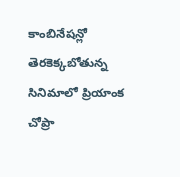కాంబినేషన్లో తెరకెక్కబోతున్న సినిమాలో ప్రియాంక చోప్రా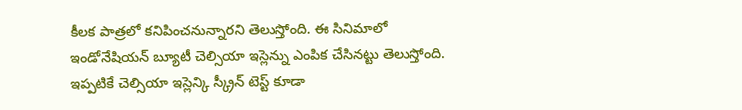కీలక పాత్రలో కనిపించనున్నారని తెలుస్తోంది. ఈ సినిమాలో ఇండోనేషియన్ బ్యూటీ చెల్సియా ఇస్లెన్ను ఎంపిక చేసినట్టు తెలుస్తోంది. ఇప్పటికే చెల్సియా ఇస్లెన్కి స్క్రీన్ టెస్ట్ కూడా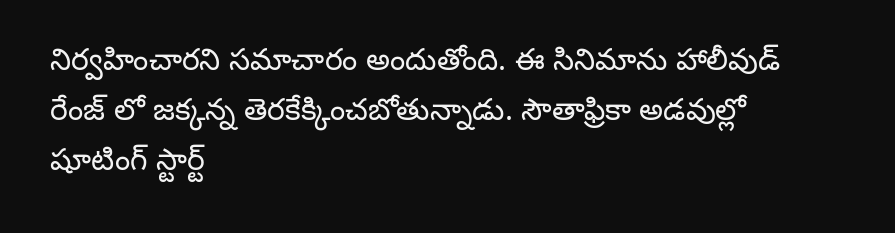నిర్వహించారని సమాచారం అందుతోంది. ఈ సినిమాను హాలీవుడ్ రేంజ్ లో జక్కన్న తెరకేక్కించబోతున్నాడు. సౌతాఫ్రికా అడవుల్లో షూటింగ్ స్టార్ట్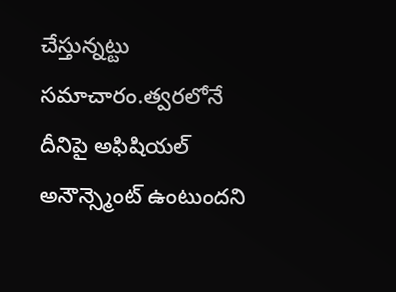చేస్తున్నట్టు సమాచారం.త్వరలోనే దీనిపై అఫిషియల్ అనౌన్స్మెంట్ ఉంటుందని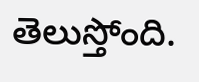తెలుస్తోంది.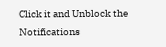Click it and Unblock the Notifications